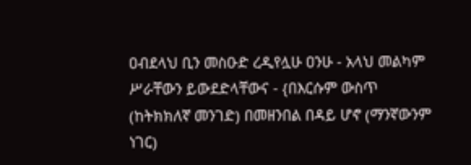ዐብደላህ ቢን መስዑድ ረዲየሏሁ ዐንሁ - አላህ መልካም ሥራቸውን ይውደድላቸውና - {በእርሱም ውስጥ (ከትክክለኛ መንገድ) በመዘንበል በዳይ ሆኖ (ማንኛውንም ነገር)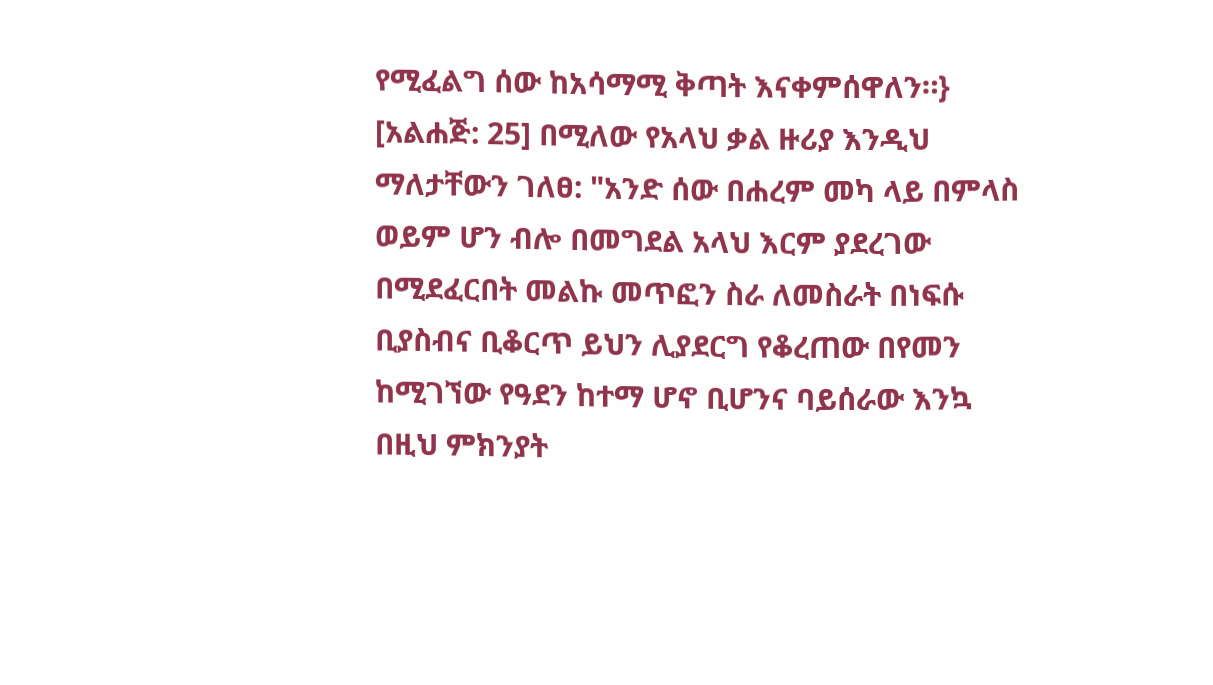የሚፈልግ ሰው ከአሳማሚ ቅጣት እናቀምሰዋለን።} [አልሐጅ: 25] በሚለው የአላህ ቃል ዙሪያ እንዲህ ማለታቸውን ገለፀ: "አንድ ሰው በሐረም መካ ላይ በምላስ ወይም ሆን ብሎ በመግደል አላህ እርም ያደረገው በሚደፈርበት መልኩ መጥፎን ስራ ለመስራት በነፍሱ ቢያስብና ቢቆርጥ ይህን ሊያደርግ የቆረጠው በየመን ከሚገኘው የዓደን ከተማ ሆኖ ቢሆንና ባይሰራው እንኳ በዚህ ምክንያት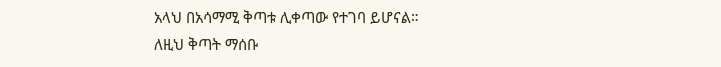አላህ በአሳማሚ ቅጣቱ ሊቀጣው የተገባ ይሆናል። ለዚህ ቅጣት ማሰቡ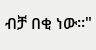ብቻ በቂ ነው።"